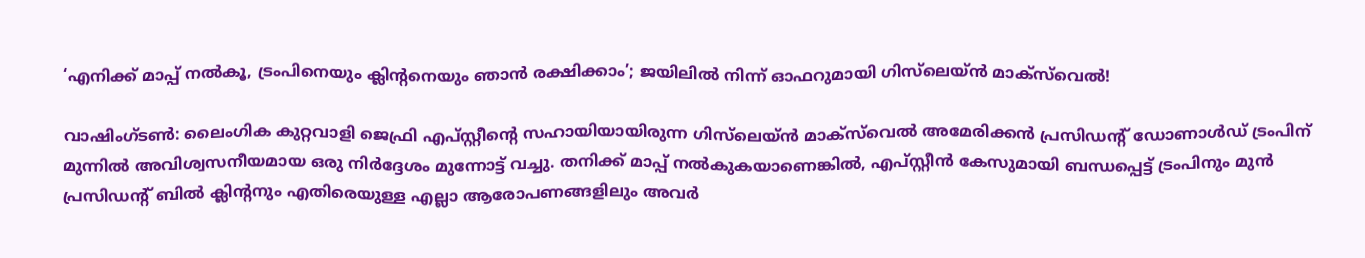‘എനിക്ക് മാപ്പ് നൽകൂ, ട്രംപിനെയും ക്ലിന്‍റനെയും ഞാൻ രക്ഷിക്കാം’; ജയിലിൽ നിന്ന് ഓഫറുമായി ഗിസ്‌ലെയ്ൻ മാക്‌സ്‌വെൽ!

വാഷിംഗ്ടൺ: ലൈംഗിക കുറ്റവാളി ജെഫ്രി എപ്‌സ്റ്റീന്റെ സഹായിയായിരുന്ന ഗിസ്‌ലെയ്ൻ മാക്‌സ്‌വെൽ അമേരിക്കൻ പ്രസിഡന്‍റ് ഡോണാൾഡ് ട്രംപിന് മുന്നിൽ അവിശ്വസനീയമായ ഒരു നിർദ്ദേശം മുന്നോട്ട് വച്ചു. തനിക്ക് മാപ്പ് നൽകുകയാണെങ്കിൽ, എപ്‌സ്റ്റീൻ കേസുമായി ബന്ധപ്പെട്ട് ട്രംപിനും മുൻ പ്രസിഡന്റ് ബിൽ ക്ലിന്റനും എതിരെയുള്ള എല്ലാ ആരോപണങ്ങളിലും അവർ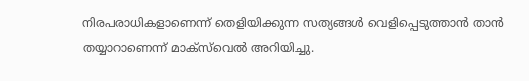നിരപരാധികളാണെന്ന് തെളിയിക്കുന്ന സത്യങ്ങൾ വെളിപ്പെടുത്താൻ താൻ തയ്യാറാണെന്ന് മാക്‌സ്‌വെൽ അറിയിച്ചു.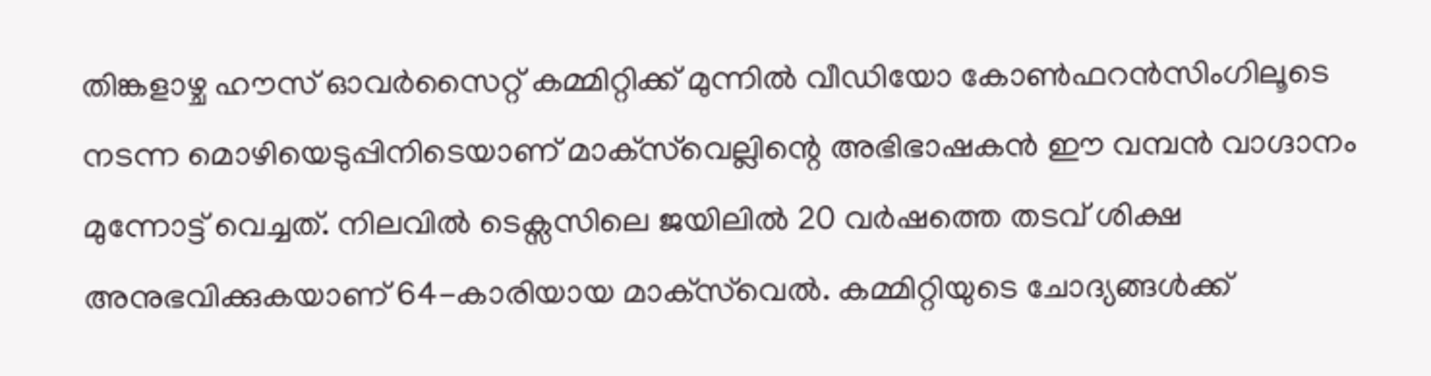തിങ്കളാഴ്ച ഹൗസ് ഓവർസൈറ്റ് കമ്മിറ്റിക്ക് മുന്നിൽ വീഡിയോ കോൺഫറൻസിംഗിലൂടെ നടന്ന മൊഴിയെടുപ്പിനിടെയാണ് മാക്‌സ്‌വെല്ലിന്റെ അഭിഭാഷകൻ ഈ വമ്പൻ വാഗ്ദാനം മുന്നോട്ട് വെച്ചത്. നിലവിൽ ടെക്സസിലെ ജയിലിൽ 20 വർഷത്തെ തടവ് ശിക്ഷ അനുഭവിക്കുകയാണ് 64-കാരിയായ മാക്‌സ്‌വെൽ. കമ്മിറ്റിയുടെ ചോദ്യങ്ങൾക്ക്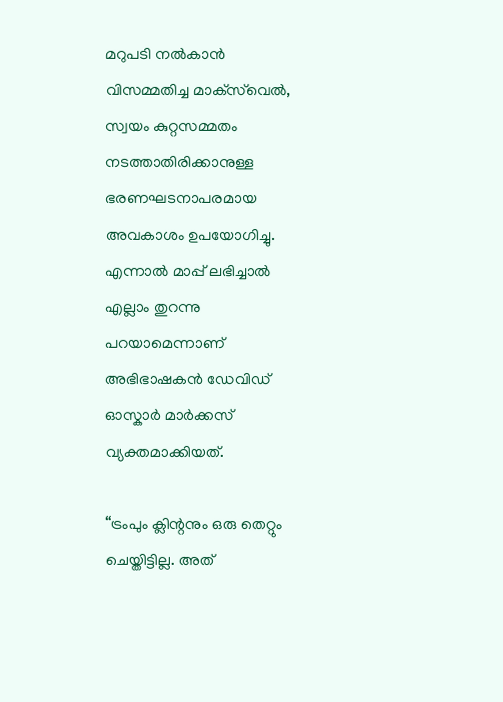മറുപടി നൽകാൻ വിസമ്മതിച്ച മാക്‌സ്‌വെൽ, സ്വയം കുറ്റസമ്മതം നടത്താതിരിക്കാനുള്ള ഭരണഘടനാപരമായ അവകാശം ഉപയോഗിച്ചു. എന്നാൽ മാപ്പ് ലഭിച്ചാൽ എല്ലാം തുറന്നു പറയാമെന്നാണ് അഭിഭാഷകൻ ഡേവിഡ് ഓസ്കാർ മാർക്കസ് വ്യക്തമാക്കിയത്.

“ട്രംപും ക്ലിന്റനും ഒരു തെറ്റും ചെയ്തിട്ടില്ല. അത്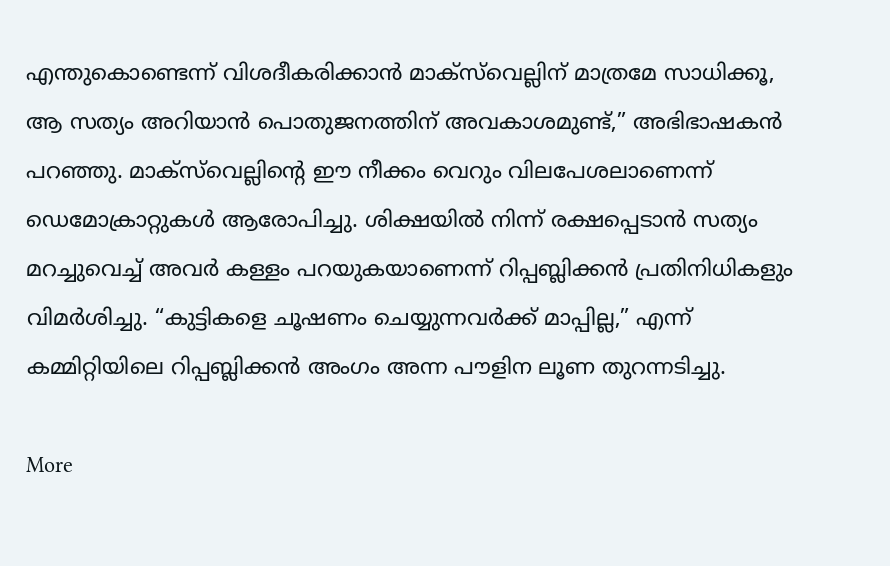എന്തുകൊണ്ടെന്ന് വിശദീകരിക്കാൻ മാക്‌സ്‌വെല്ലിന് മാത്രമേ സാധിക്കൂ, ആ സത്യം അറിയാൻ പൊതുജനത്തിന് അവകാശമുണ്ട്,” അഭിഭാഷകൻ പറഞ്ഞു. മാക്‌സ്‌വെല്ലിന്റെ ഈ നീക്കം വെറും വിലപേശലാണെന്ന് ഡെമോക്രാറ്റുകൾ ആരോപിച്ചു. ശിക്ഷയിൽ നിന്ന് രക്ഷപ്പെടാൻ സത്യം മറച്ചുവെച്ച് അവർ കള്ളം പറയുകയാണെന്ന് റിപ്പബ്ലിക്കൻ പ്രതിനിധികളും വിമർശിച്ചു. “കുട്ടികളെ ചൂഷണം ചെയ്യുന്നവർക്ക് മാപ്പില്ല,” എന്ന് കമ്മിറ്റിയിലെ റിപ്പബ്ലിക്കൻ അംഗം അന്ന പൗളിന ലൂണ തുറന്നടിച്ചു.

More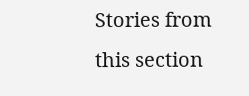Stories from this section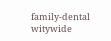family-dental
witywide